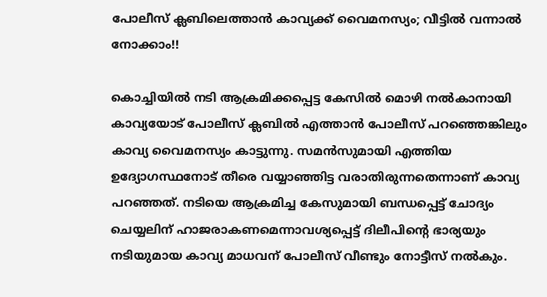പോലീസ് ക്ലബിലെത്താൻ കാവ്യക്ക് വൈമനസ്യം; വീട്ടിൽ വന്നാൽ നോക്കാം!!

കൊച്ചിയിൽ നടി ആക്രമിക്കപ്പെട്ട കേസിൽ മൊഴി നൽകാനായി കാവ്യയോട് പോലീസ് ക്ലബിൽ എത്താൻ പോലീസ് പറഞ്ഞെങ്കിലും കാവ്യ വൈമനസ്യം കാട്ടുന്നു. സമൻസുമായി എത്തിയ ഉദ്യോഗസ്ഥനോട് തീരെ വയ്യാഞ്ഞിട്ട വരാതിരുന്നതെന്നാണ് കാവ്യ പറഞ്ഞത്. നടിയെ ആക്രമിച്ച കേസുമായി ബന്ധപ്പെട്ട് ചോദ്യം ചെയ്യലിന് ഹാജരാകണമെന്നാവശ്യപ്പെട്ട് ദിലീപിന്റെ ഭാര്യയും നടിയുമായ കാവ്യ മാധവന് പോലീസ് വീണ്ടും നോട്ടീസ് നൽകും.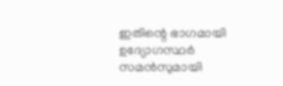ഇതിന്റെ ഭാഗമായി ഉദ്യോഗസ്ഥർ സമൻസുമായി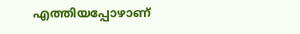എത്തിയപ്പോഴാണ്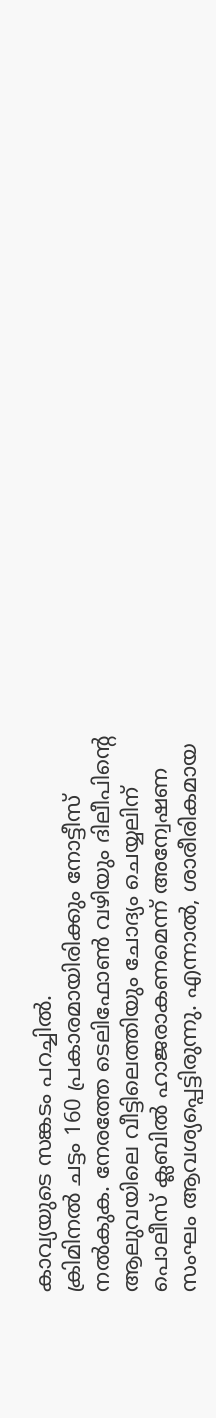കാവ്യയുടെ സങ്കടം പറച്ചിൽ.
ക്രിമിനൽ ചട്ടം 160 പ്രകാരമായിരിക്കും നോട്ടീസ് നൽകുക. നേരത്തേ ടെലിഫോൺ വഴിയും ദിലീപിന്റെ ആലുവയിലെ വീട്ടിലെത്തിയും ചോദ്യം ചെയ്യലിന് പൊലീസ് ക്ലബിൽ ഹാജരാകണമെന്ന് അന്വേഷണ സംഘം ആവശ്യപ്പെട്ടിരുന്നു. എന്നാൽ, ശാരീരികമായ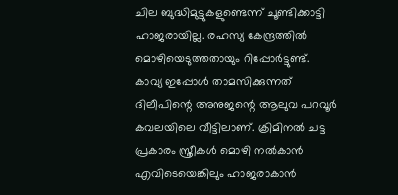ചില ബുദ്ധിമുട്ടുകളുണ്ടെന്ന് ചൂണ്ടിക്കാട്ടി ഹാജരായില്ല. രഹസ്യ കേന്ദ്രത്തിൽ മൊഴിയെടുത്തതായും റിപ്പോർട്ടുണ്ട്.
കാവ്യ ഇപ്പോൾ താമസിക്കുന്നത് ദിലീപിന്റെ അനുജന്റെ ആലുവ പറവൂർ കവലയിലെ വീട്ടിലാണ്. ക്രിമിനൽ ചട്ട പ്രകാരം സ്ത്രീകൾ മൊഴി നൽകാൻ എവിടെയെങ്കിലും ഹാജരാകാൻ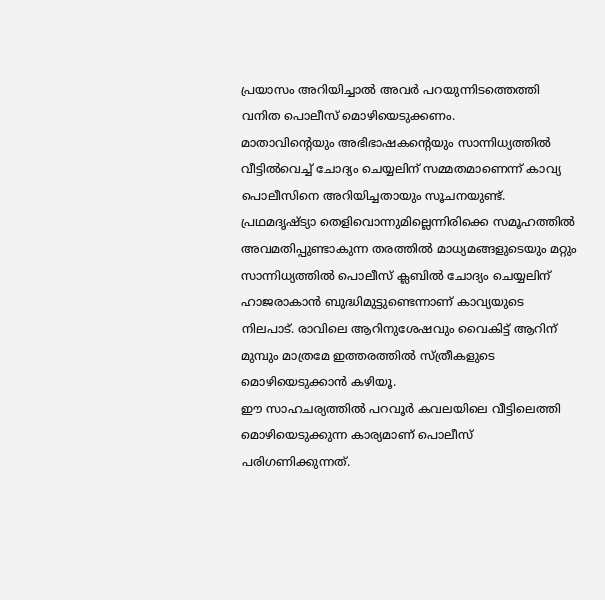പ്രയാസം അറിയിച്ചാൽ അവർ പറയുന്നിടത്തെത്തി വനിത പൊലീസ് മൊഴിയെടുക്കണം.
മാതാവിന്റെയും അഭിഭാഷകന്റെയും സാന്നിധ്യത്തിൽ വീട്ടിൽവെച്ച് ചോദ്യം ചെയ്യലിന് സമ്മതമാണെന്ന് കാവ്യ പൊലീസിനെ അറിയിച്ചതായും സൂചനയുണ്ട്. പ്രഥമദൃഷ്ട്യാ തെളിവൊന്നുമില്ലെന്നിരിക്കെ സമൂഹത്തിൽ അവമതിപ്പുണ്ടാകുന്ന തരത്തിൽ മാധ്യമങ്ങളുടെയും മറ്റും സാന്നിധ്യത്തിൽ പൊലീസ് ക്ലബിൽ ചോദ്യം ചെയ്യലിന് ഹാജരാകാൻ ബുദ്ധിമുട്ടുണ്ടെന്നാണ് കാവ്യയുടെ നിലപാട്. രാവിലെ ആറിനുശേഷവും വൈകിട്ട് ആറിന് മുമ്പും മാത്രമേ ഇത്തരത്തിൽ സ്ത്രീകളുടെ മൊഴിയെടുക്കാൻ കഴിയൂ.
ഈ സാഹചര്യത്തിൽ പറവൂർ കവലയിലെ വീട്ടിലെത്തി മൊഴിയെടുക്കുന്ന കാര്യമാണ് പൊലീസ് പരിഗണിക്കുന്നത്.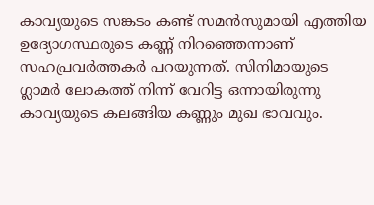കാവ്യയുടെ സങ്കടം കണ്ട് സമൻസുമായി എത്തിയ ഉദ്യോഗസ്ഥരുടെ കണ്ണ് നിറഞ്ഞെന്നാണ് സഹപ്രവർത്തകർ പറയുന്നത്. സിനിമായുടെ ഗ്ലാമർ ലോകത്ത് നിന്ന് വേറിട്ട ഒന്നായിരുന്നു കാവ്യയുടെ കലങ്ങിയ കണ്ണും മുഖ ഭാവവും.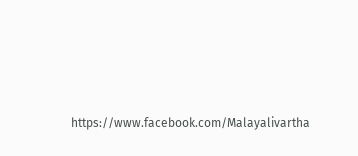https://www.facebook.com/Malayalivartha